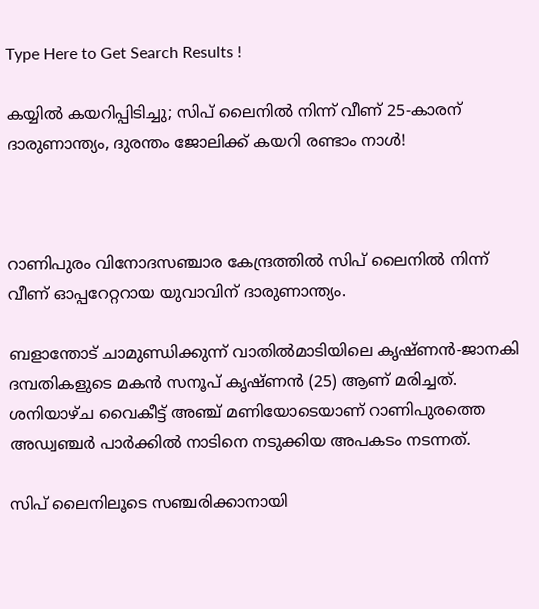Type Here to Get Search Results !

കയ്യില്‍ കയറിപ്പിടിച്ചു; സിപ് ലൈനില്‍ നിന്ന് വീണ് 25-കാരന് ദാരുണാന്ത്യം, ദുരന്തം ജോലിക്ക് കയറി രണ്ടാം നാള്‍!



റാണിപുരം വിനോദസഞ്ചാര കേന്ദ്രത്തില്‍ സിപ് ലൈനില്‍ നിന്ന് വീണ് ഓപ്പറേറ്ററായ യുവാവിന് ദാരുണാന്ത്യം.

ബളാന്തോട് ചാമുണ്ഡിക്കുന്ന് വാതില്‍മാടിയിലെ കൃഷ്ണൻ-ജാനകി ദമ്പതികളുടെ മകൻ സനൂപ് കൃഷ്ണൻ (25) ആണ് മരിച്ചത്. ശനിയാഴ്ച വൈകീട്ട് അഞ്ച് മണിയോടെയാണ് റാണിപുരത്തെ അഡ്വഞ്ചർ പാർക്കില്‍ നാടിനെ നടുക്കിയ അപകടം നടന്നത്.

സിപ് ലൈനിലൂടെ സഞ്ചരിക്കാനായി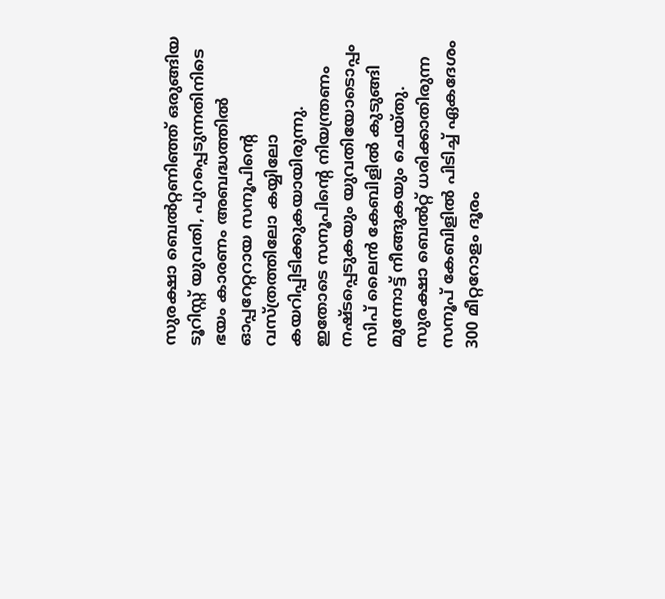സുരക്ഷാ ബെല്‍റ്റണിഞ്ഞ് ഒരുങ്ങിയ ടൂറിസ്റ്റ് യുവതി, പുറപ്പെടുന്നതിനിടെ ഭയം കാരണം അബദ്ധത്തില്‍ ഓപ്പറേറ്ററായ സനൂപിന്റെ വസ്ത്രത്തിലോ കയ്യിലോ കയറിപ്പിടിക്കുകയായിരുന്നു. ഇതോടെ സനൂപിന്റെ നിയന്ത്രണം നഷ്ടപ്പെടുകയും യുവതിയോടൊപ്പം സിപ് ലൈൻ കേബിളില്‍ കുടുങ്ങി മുന്നോട്ട് നീങ്ങുകയും ചെയ്തു. സുരക്ഷാ ബെല്‍റ്റ് ധരിക്കാതിരുന്ന സനൂപ് കേബിളില്‍ പിടിച്ച്‌ ഏകദേശം 300 മീറ്ററോളം ദൂരം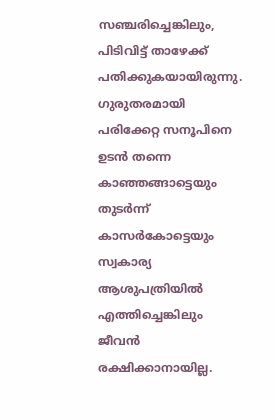സഞ്ചരിച്ചെങ്കിലും, പിടിവിട്ട് താഴേക്ക് പതിക്കുകയായിരുന്നു. ഗുരുതരമായി പരിക്കേറ്റ സനൂപിനെ ഉടൻ തന്നെ കാഞ്ഞങ്ങാട്ടെയും തുടർന്ന് കാസർകോട്ടെയും സ്വകാര്യ ആശുപത്രിയില്‍ എത്തിച്ചെങ്കിലും ജീവൻ രക്ഷിക്കാനായില്ല.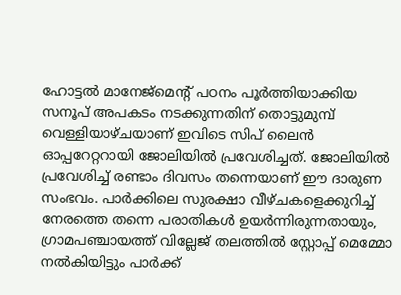ഹോട്ടല്‍ മാനേജ്‌മെന്റ് പഠനം പൂർത്തിയാക്കിയ സനൂപ് അപകടം നടക്കുന്നതിന് തൊട്ടുമുമ്പ് വെള്ളിയാഴ്ചയാണ് ഇവിടെ സിപ് ലൈൻ ഓപ്പറേറ്ററായി ജോലിയില്‍ പ്രവേശിച്ചത്. ജോലിയില്‍ പ്രവേശിച്ച്‌ രണ്ടാം ദിവസം തന്നെയാണ് ഈ ദാരുണ സംഭവം. പാർക്കിലെ സുരക്ഷാ വീഴ്ചകളെക്കുറിച്ച്‌ നേരത്തെ തന്നെ പരാതികള്‍ ഉയർന്നിരുന്നതായും, ഗ്രാമപഞ്ചായത്ത് വില്ലേജ് തലത്തില്‍ സ്റ്റോപ്പ് മെമ്മോ നല്‍കിയിട്ടും പാർക്ക്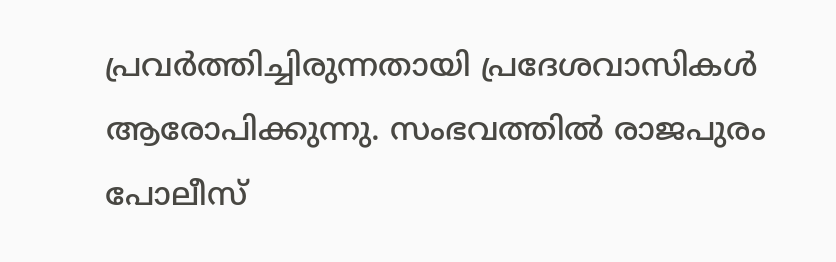പ്രവർത്തിച്ചിരുന്നതായി പ്രദേശവാസികള്‍ ആരോപിക്കുന്നു. സംഭവത്തില്‍ രാജപുരം പോലീസ്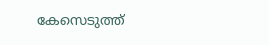കേസെടുത്ത്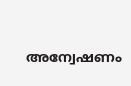അന്വേഷണം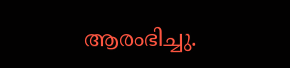ആരംഭിച്ചു.